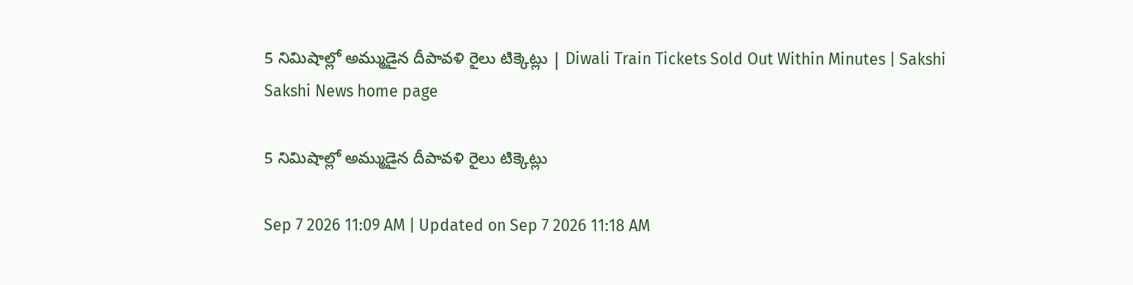5 నిమిషాల్లో అమ్ముడైన దీపావళి రైలు టిక్కెట్లు | Diwali Train Tickets Sold Out Within Minutes | Sakshi
Sakshi News home page

5 నిమిషాల్లో అమ్ముడైన దీపావళి రైలు టిక్కెట్లు

Sep 7 2026 11:09 AM | Updated on Sep 7 2026 11:18 AM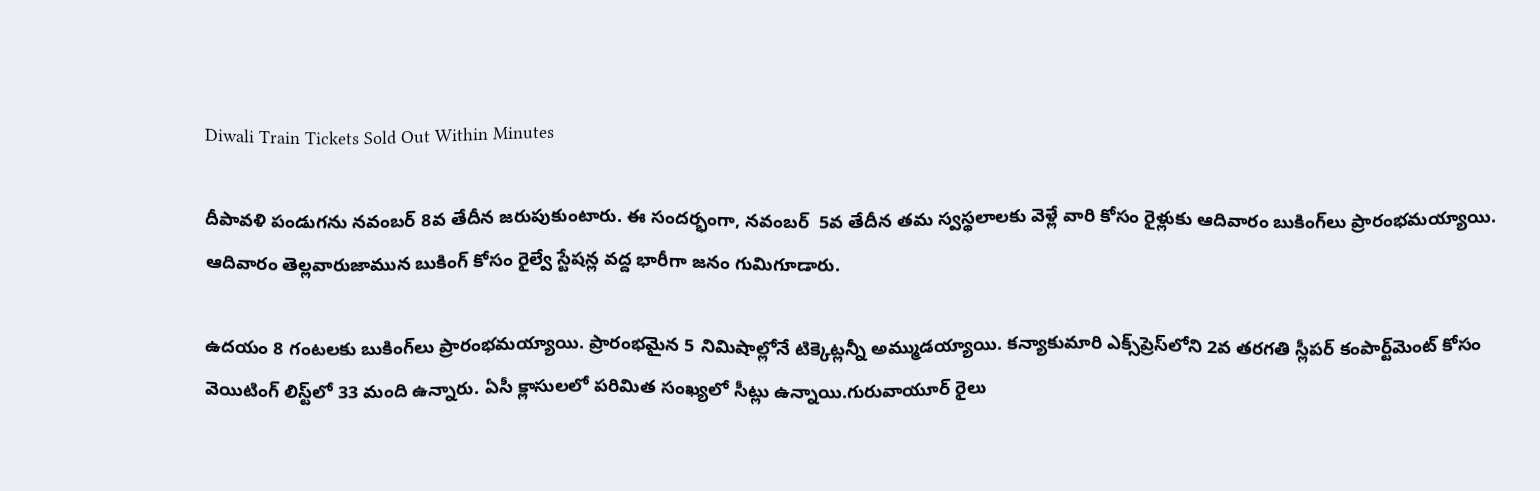Diwali Train Tickets Sold Out Within Minutes

దీపావళి పండుగను నవంబర్‌ 8వ తేదీన జరుపుకుంటారు. ఈ సందర్భంగా, నవంబర్‌  5వ తేదీన తమ స్వస్థలాలకు వెళ్లే వారి కోసం రైళ్లుకు ఆదివారం బుకింగ్‌లు ప్రారంభమయ్యాయి. ఆదివారం తెల్లవారుజామున బుకింగ్‌ కోసం రైల్వే స్టేషన్ల వద్ద భారీగా జనం గుమిగూడారు.

ఉదయం 8 గంటలకు బుకింగ్‌లు ప్రారంభమయ్యాయి. ప్రారంభమైన 5 నిమిషాల్లోనే టిక్కెట్లన్నీ అమ్ముడయ్యాయి. కన్యాకుమారి ఎక్స్‌ప్రెస్‌లోని 2వ తరగతి స్లీపర్‌ కంపార్ట్‌మెంట్‌ కోసం వెయిటింగ్‌ లిస్ట్‌లో 33 మంది ఉన్నారు. ఏసీ క్లాసులలో పరిమిత సంఖ్యలో సీట్లు ఉన్నాయి.గురువాయూర్‌ రైలు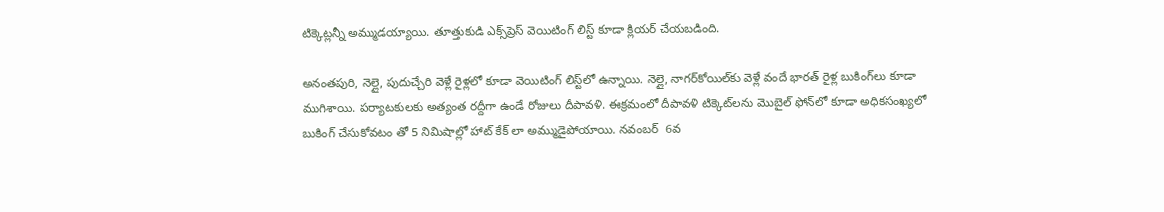టిక్కెట్లన్నీ అమ్ముడయ్యాయి. తూత్తుకుడి ఎక్స్‌ప్రెస్‌ వెయిటింగ్‌ లిస్ట్‌ కూడా క్లియర్‌ చేయబడింది.

అనంతపురి, నెల్లై, పుదుచ్చేరి వెళ్లే రైళ్లలో కూడా వెయిటింగ్‌ లిస్ట్‌లో ఉన్నాయి. నెల్లై, నాగర్‌కోయిల్‌కు వెళ్లే వందే భారత్‌ రైళ్ల బుకింగ్‌లు కూడా ముగిశాయి. పర్యాటకులకు అత్యంత రద్దీగా ఉండే రోజులు దీపావళి. ఈక్రమంలో దీపావళి టిక్కెట్‌లను మొబైల్‌ ఫోన్‌లో కూడా అధికసంఖ్యలో బుకింగ్‌ చేసుకోవటం తో 5 నిమిషాల్లో హాట్‌ కేక్‌ లా అమ్ముడైపోయాయి. నవంబర్‌  6వ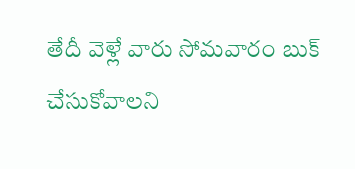తేదీ వెళ్లే వారు సోమవారం బుక్‌ చేసుకోవాలని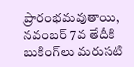ప్రారంభమవుతాయి, నవంబర్‌ 7వ తేదీకి బుకింగ్‌లు మరుసటి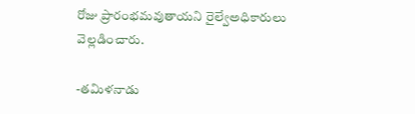రోజు ప్రారంభమవుతాయని రైల్వేఅధికారులు వెల్లడించారు.

-తమిళనాడు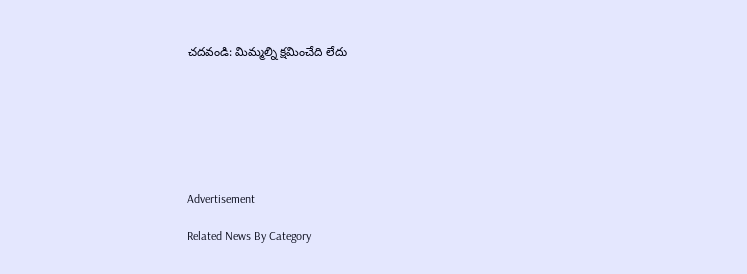చదవండి: మిమ్మల్ని క్షమించేది లేదు







Advertisement

Related News By Category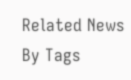Related News By Tags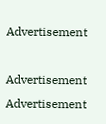Advertisement

Advertisement
Advertisement